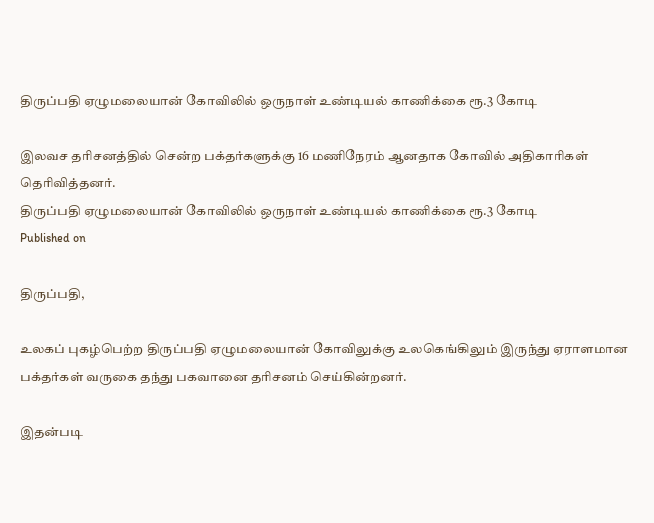திருப்பதி ஏழுமலையான் கோவிலில் ஒருநாள் உண்டியல் காணிக்கை ரூ.3 கோடி

இலவச தரிசனத்தில் சென்ற பக்தர்களுக்கு 16 மணிநேரம் ஆனதாக கோவில் அதிகாரிகள் தெரிவித்தனர்.
திருப்பதி ஏழுமலையான் கோவிலில் ஒருநாள் உண்டியல் காணிக்கை ரூ.3 கோடி
Published on

திருப்பதி,

உலகப் புகழ்பெற்ற திருப்பதி ஏழுமலையான் கோவிலுக்கு உலகெங்கிலும் இருந்து ஏராளமான பக்தர்கள் வருகை தந்து பகவானை தரிசனம் செய்கின்றனர்.

இதன்படி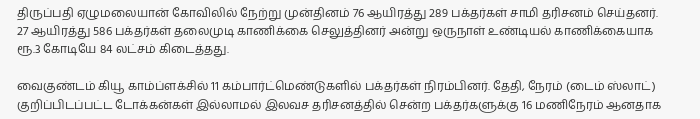திருப்பதி ஏழுமலையான் கோவிலில் நேற்று முன்தினம் 76 ஆயிரத்து 289 பக்தர்கள் சாமி தரிசனம் செய்தனர். 27 ஆயிரத்து 586 பக்தர்கள் தலைமுடி காணிக்கை செலுத்தினர் அன்று ஒருநாள் உண்டியல் காணிக்கையாக ரூ.3 கோடியே 84 லட்சம் கிடைத்தது.

வைகுண்டம் கியூ காம்ப்ளக்சில் 11 கம்பார்ட்மெண்டுகளில் பக்தர்கள் நிரம்பினர். தேதி, நேரம் (டைம் ஸ்லாட்) குறிப்பிடப்பட்ட டோக்கன்கள் இல்லாமல் இலவச தரிசனத்தில் சென்ற பக்தர்களுக்கு 16 மணிநேரம் ஆனதாக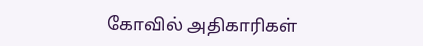கோவில் அதிகாரிகள்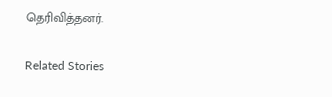தெரிவித்தனர்.

Related Stories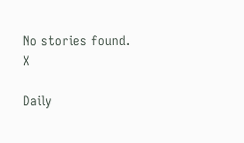No stories found.
X

Daily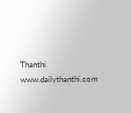Thanthi
www.dailythanthi.com